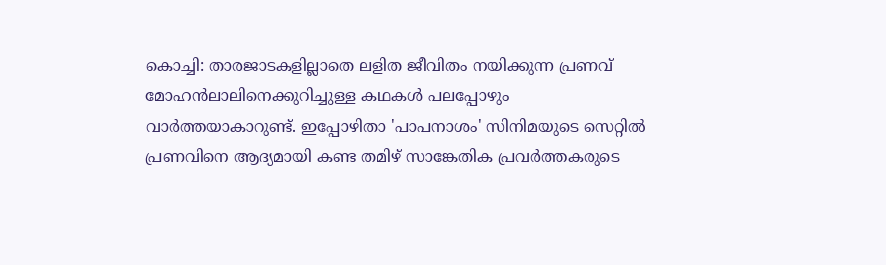കൊച്ചി: താരജാടകളില്ലാതെ ലളിത ജീവിതം നയിക്കുന്ന പ്രണവ് മോഹൻലാലിനെക്കുറിച്ചുള്ള കഥകൾ പലപ്പോഴും വാർത്തയാകാറുണ്ട്. ഇപ്പോഴിതാ 'പാപനാശം' സിനിമയുടെ സെറ്റിൽ പ്രണവിനെ ആദ്യമായി കണ്ട തമിഴ് സാങ്കേതിക പ്രവർത്തകരുടെ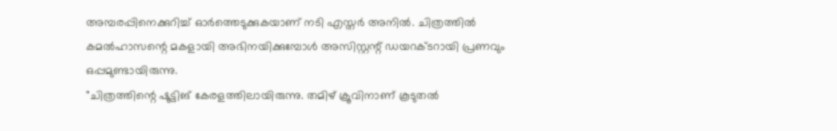അമ്പരപ്പിനെക്കുറിച്ച് ഓർത്തെടുക്കുകയാണ് നടി എസ്തർ അനിൽ. ചിത്രത്തിൽ കമൽഹാസന്റെ മകളായി അഭിനയിക്കുമ്പോൾ അസിസ്റ്റന്റ് ഡയറക്ടറായി പ്രണവും ഒപ്പമുണ്ടായിരുന്നു.
"ചിത്രത്തിന്റെ ഷൂട്ടിങ് കേരളത്തിലായിരുന്നു. തമിഴ് ക്രൂവിനാണ് കൂടുതൽ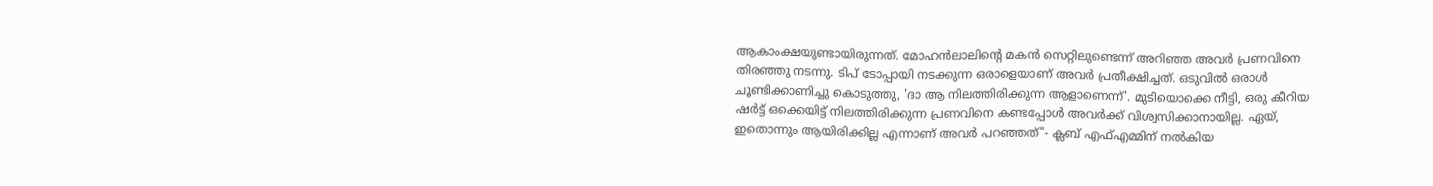ആകാംക്ഷയുണ്ടായിരുന്നത്. മോഹൻലാലിന്റെ മകൻ സെറ്റിലുണ്ടെന്ന് അറിഞ്ഞ അവർ പ്രണവിനെ തിരഞ്ഞു നടന്നു. ടിപ് ടോപ്പായി നടക്കുന്ന ഒരാളെയാണ് അവർ പ്രതീക്ഷിച്ചത്. ഒടുവിൽ ഒരാൾ ചൂണ്ടിക്കാണിച്ചു കൊടുത്തു, 'ദാ ആ നിലത്തിരിക്കുന്ന ആളാണെന്ന്'. മുടിയൊക്കെ നീട്ടി, ഒരു കീറിയ ഷർട്ട് ഒക്കെയിട്ട് നിലത്തിരിക്കുന്ന പ്രണവിനെ കണ്ടപ്പോൾ അവർക്ക് വിശ്വസിക്കാനായില്ല. ഏയ്, ഇതൊന്നും ആയിരിക്കില്ല എന്നാണ് അവർ പറഞ്ഞത്"- ക്ലബ് എഫ്എമ്മിന് നൽകിയ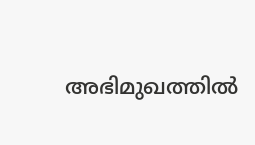അഭിമുഖത്തിൽ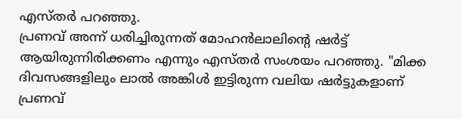എസ്തർ പറഞ്ഞു.
പ്രണവ് അന്ന് ധരിച്ചിരുന്നത് മോഹൻലാലിന്റെ ഷർട്ട് ആയിരുന്നിരിക്കണം എന്നും എസ്തർ സംശയം പറഞ്ഞു. "മിക്ക ദിവസങ്ങളിലും ലാൽ അങ്കിൾ ഇട്ടിരുന്ന വലിയ ഷർട്ടുകളാണ് പ്രണവ്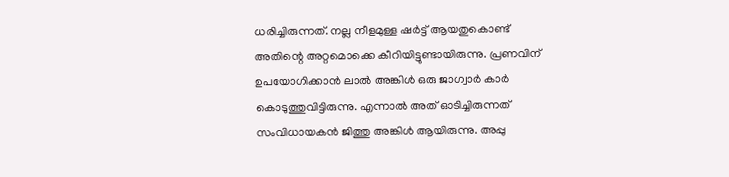ധരിച്ചിരുന്നത്. നല്ല നീളമുള്ള ഷർട്ട് ആയതുകൊണ്ട് അതിന്റെ അറ്റമൊക്കെ കീറിയിട്ടുണ്ടായിരുന്നു. പ്രണവിന് ഉപയോഗിക്കാൻ ലാൽ അങ്കിൾ ഒരു ജാഗ്വാർ കാർ കൊടുത്തുവിട്ടിരുന്നു. എന്നാൽ അത് ഓടിച്ചിരുന്നത് സംവിധായകൻ ജിത്തു അങ്കിൾ ആയിരുന്നു. അപ്പു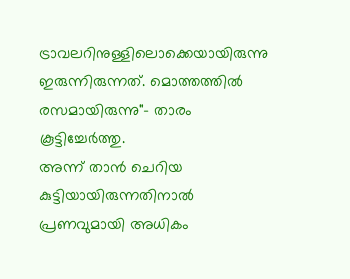ട്രാവലറിനുള്ളിലൊക്കെയായിരുന്നു ഇരുന്നിരുന്നത്. മൊത്തത്തിൽ രസമായിരുന്നു"- താരം കൂട്ടിച്ചേർത്തു.
അന്ന് താൻ ചെറിയ കുട്ടിയായിരുന്നതിനാൽ പ്രണവുമായി അധികം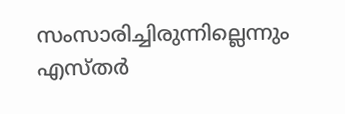സംസാരിച്ചിരുന്നില്ലെന്നും എസ്തർ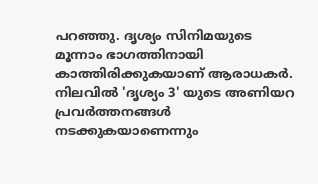പറഞ്ഞു. ദൃശ്യം സിനിമയുടെ മൂന്നാം ഭാഗത്തിനായി കാത്തിരിക്കുകയാണ് ആരാധകർ. നിലവിൽ 'ദൃശ്യം 3' യുടെ അണിയറ പ്രവർത്തനങ്ങൾ നടക്കുകയാണെന്നും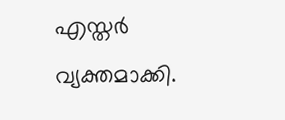എസ്തർ വ്യക്തമാക്കി.